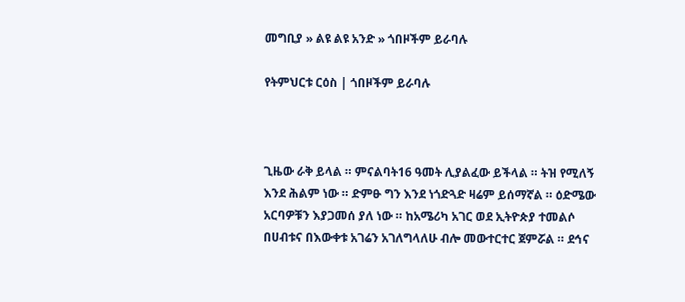መግቢያ » ልዩ ልዩ አንድ » ጎበዞችም ይራባሉ

የትምህርቱ ርዕስ | ጎበዞችም ይራባሉ



ጊዜው ራቅ ይላል ። ምናልባት16 ዓመት ሊያልፈው ይችላል ። ትዝ የሚለኝ እንደ ሕልም ነው ። ድምፁ ግን እንደ ነጎድጓድ ዛሬም ይሰማኛል ። ዕድሜው አርባዎቹን እያጋመሰ ያለ ነው ። ከአሜሪካ አገር ወደ ኢትዮጵያ ተመልሶ በሀብቱና በእውቀቱ አገሬን አገለግላለሁ ብሎ መውተርተር ጀምሯል ። ደኅና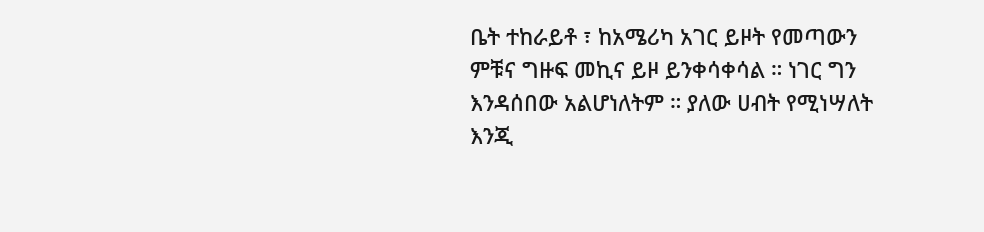ቤት ተከራይቶ ፣ ከአሜሪካ አገር ይዞት የመጣውን ምቹና ግዙፍ መኪና ይዞ ይንቀሳቀሳል ። ነገር ግን እንዳሰበው አልሆነለትም ። ያለው ሀብት የሚነሣለት እንጂ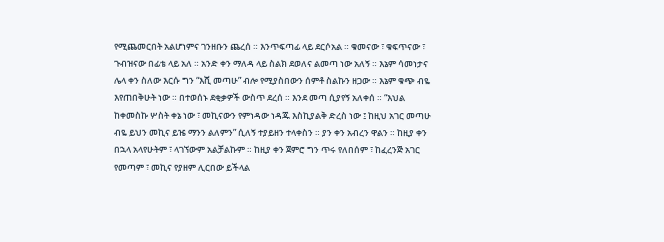የሚጨመርበት አልሆነምና ገንዘቡን ጨረሰ ። እንጥፍጣፊ ላይ ደርሶአል ። ቁመናው ፣ ቁፍጥናው ፣ ጉብዝናው በፊቴ ላይ አለ ። አንድ ቀን ማለዳ ላይ ስልክ ደወለና ልመጣ ነው አለኝ ። እኔም ሳመነታና ሌላ ቀን ስለው እርሱ ግን “እሺ መጣሁ” ብሎ የሚያስበውን ሰምቶ ስልኩን ዘጋው ። እኔም ቁጭ ብዬ እየጠበቅሁት ነው ። በተወሰኑ ደቂቃዎች ውስጥ ደረሰ ። እንደ መጣ ሲያየኝ አለቀሰ ። “እህል ከቀመስኩ ሦስት ቀኔ ነው ፣ መኪናውን የምነዳው ነዳጁ እስኪያልቅ ድረስ ነው ፤ ከዚህ አገር መጣሁ ብዬ ይህን መኪና ይዤ ማንን ልለምን” ሲለኝ ተያይዘን ተላቀስን ። ያን ቀን አብረን ዋልን ። ከዚያ ቀን በኋላ አላየሁትም ፣ ላገኘውም አልቻልኩም ። ከዚያ ቀን ጀምሮ ግን ጥሩ የለበሰም ፣ ከፈረንጅ አገር የመጣም ፣ መኪና የያዘም ሊርበው ይችላል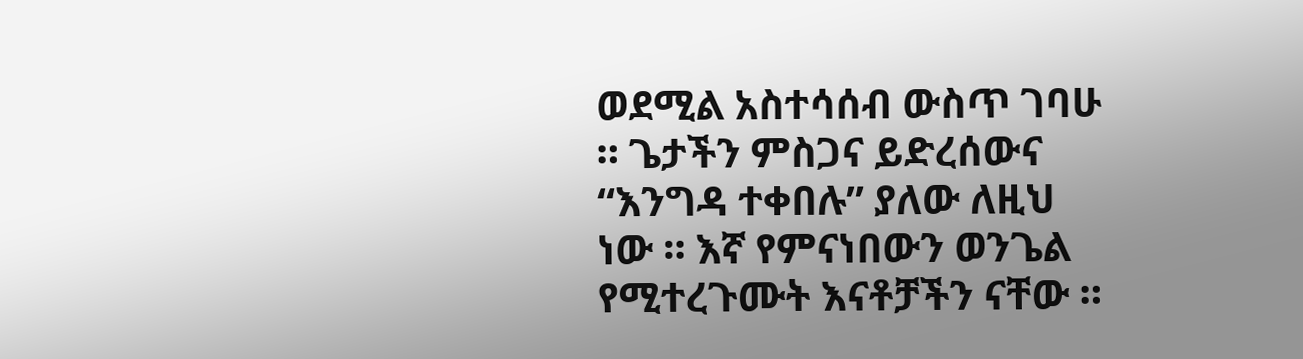ወደሚል አስተሳሰብ ውስጥ ገባሁ ። ጌታችን ምስጋና ይድረሰውና “እንግዳ ተቀበሉ” ያለው ለዚህ ነው ። እኛ የምናነበውን ወንጌል የሚተረጉሙት እናቶቻችን ናቸው ።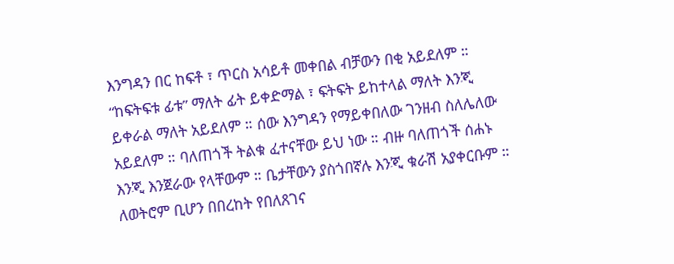እንግዳን በር ከፍቶ ፣ ጥርስ አሳይቶ መቀበል ብቻውን በቂ አይደለም ። “ከፍትፍቱ ፊቱ” ማለት ፊት ይቀድማል ፣ ፍትፍት ይከተላል ማለት እንጂ ይቀራል ማለት አይደለም ። ሰው እንግዳን የማይቀበለው ገንዘብ ስለሌለው አይደለም ። ባለጠጎች ትልቁ ፈተናቸው ይህ ነው ። ብዙ ባለጠጎች ሰሐኑ እንጂ እንጀራው የላቸውም ። ቤታቸውን ያስጎበኛሉ እንጂ ቁራሽ አያቀርቡም ። ለወትሮም ቢሆን በበረከት የበለጸገና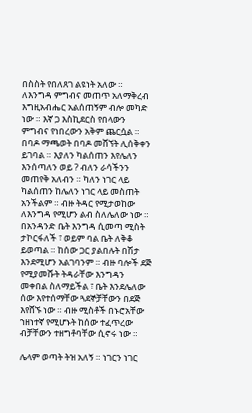በስስት የበለጸገ ልዩነት አለው ። ለእንግዳ ምግብና መጠጥ አለማቅረብ እግዚአብሔር አልሰጠኝም ብሎ መካድ ነው ። እኛ ጋ እስኪደርስ የበላውን ምግብና የነበረውን አቅም ጨርሷል ። በባዶ ማጫወት በባዶ መሸኘት ሊሰቅቀን ይገባል ። እያለን ካልሰጠን እየሌለን እንሰጣለን ወይ ? ብለን ራሳችንን መጠየቅ አለብን ። ካለን ነገር ላይ ካልሰጠን ከሌለን ነገር ላይ መስጠት አንችልም ። ብዙ ትዳር የሚታወከው ለእንግዳ የሚሆን ልብ ስለሌለው ነው ። በአንዳንድ ቤት እንግዳ ሲመጣ ሚስት ታኮርፋለች ፣ ወይም ባል ቤት ለቅቆ ይወጣል ። ከሰው ጋር ያልበሉት በሽታ እንደሚሆን አልገባንም ። ብዙ ባሎች ደጅ የሚያመሹት ትዳራቸው እንግዳን መቀበል ስለማይችል ፣ ቤት እንደሌለው ሰው እየተሰማቸው ጓደኞቻቸውን በደጅ እየሸኙ ነው ። ብዙ ሚስቶች በኑሮአቸው ኀዘነተኛ የሚሆኑት ከሰው ተፈጥረው ብቻቸውን ተዘግቶባቸው ሲኖሩ ነው ።

ሌላም ወጣት ትዝ አለኝ ። ነገርን ነገር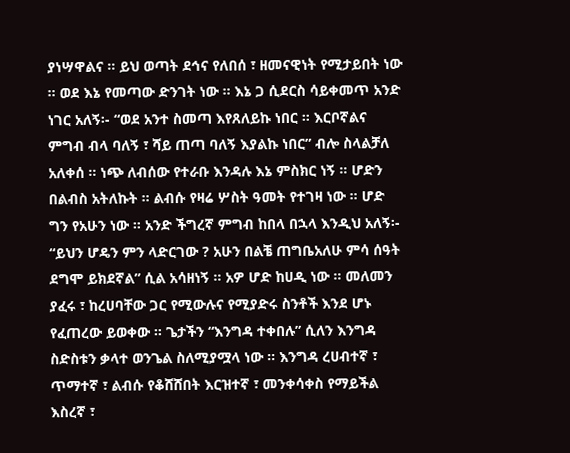ያነሣዋልና ። ይህ ወጣት ደኅና የለበሰ ፣ ዘመናዊነት የሚታይበት ነው ። ወደ እኔ የመጣው ድንገት ነው ። እኔ ጋ ሲደርስ ሳይቀመጥ አንድ ነገር አለኝ፡- “ወደ አንተ ስመጣ እየጸለይኩ ነበር ። እርቦኛልና ምግብ ብላ ባለኝ ፣ ሻይ ጠጣ ባለኝ እያልኩ ነበር” ብሎ ስላልቻለ አለቀሰ ። ነጭ ለብሰው የተራቡ እንዳሉ እኔ ምስክር ነኝ ። ሆድን በልብስ አትለኩት ። ልብሱ የዛሬ ሦስት ዓመት የተገዛ ነው ። ሆድ ግን የአሁን ነው ። አንድ ችግረኛ ምግብ ከበላ በኋላ እንዲህ አለኝ፡- “ይህን ሆዴን ምን ላድርገው ? አሁን በልቼ ጠግቤአለሁ ምሳ ሰዓት ደግሞ ይክደኛል” ሲል አሳዘነኝ ። አዎ ሆድ ከሀዲ ነው ። መለመን ያፈሩ ፣ ከረሀባቸው ጋር የሚውሉና የሚያድሩ ስንቶች እንደ ሆኑ የፈጠረው ይወቀው ። ጌታችን “እንግዳ ተቀበሉ” ሲለን እንግዳ ስድስቱን ቃላተ ወንጌል ስለሚያሟላ ነው ። እንግዳ ረሀብተኛ ፣ ጥማተኛ ፣ ልብሱ የቆሸሸበት እርዝተኛ ፣ መንቀሳቀስ የማይችል እስረኛ ፣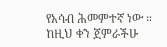የአሳብ ሕመምተኛ ነው ። ከዚህ ቀን ጀምራችሁ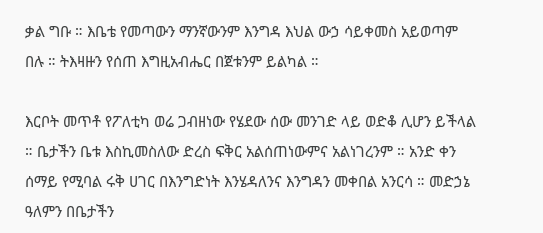ቃል ግቡ ። እቤቴ የመጣውን ማንኛውንም እንግዳ እህል ውኃ ሳይቀመስ አይወጣም በሉ ። ትእዛዙን የሰጠ እግዚአብሔር በጀቱንም ይልካል ።

እርቦት መጥቶ የፖለቲካ ወሬ ጋብዘነው የሄደው ሰው መንገድ ላይ ወድቆ ሊሆን ይችላል ። ቤታችን ቤቱ እስኪመስለው ድረስ ፍቅር አልሰጠነውምና አልነገረንም ። አንድ ቀን ሰማይ የሚባል ሩቅ ሀገር በእንግድነት እንሄዳለንና እንግዳን መቀበል አንርሳ ። መድኃኔ ዓለምን በቤታችን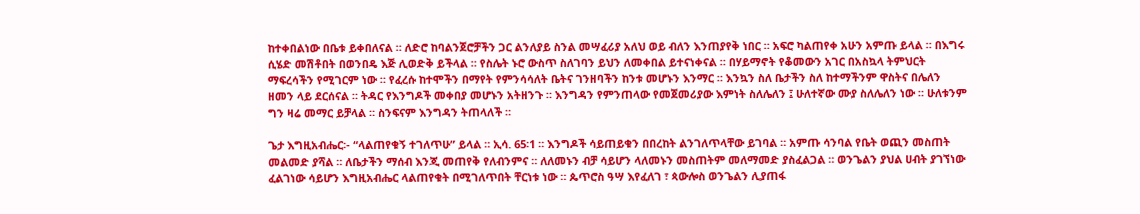ከተቀበልነው በቤቱ ይቀበለናል ። ለድሮ ከባልንጀሮቻችን ጋር ልንለያይ ስንል መሣፈሪያ አለህ ወይ ብለን እንጠያየቅ ነበር ። አፍሮ ካልጠየቀ አሁን አምጡ ይላል ። በእግሩ ሲሄድ መሽቶበት በወንበዴ እጅ ሊወድቅ ይችላል ። የስሌት ኑሮ ውስጥ ስለገባን ይህን ለመቀበል ይተናነቀናል ። በሃይማኖት የቆመውን አገር በአስኳላ ትምህርት ማፍረሳችን የሚገርም ነው ። የፈረሱ ከተሞችን በማየት የምንሳሳለት ቤትና ገንዘባችን ከንቱ መሆኑን እንማር ። እንኳን ስለ ቤታችን ስለ ከተማችንም ዋስትና በሌለን ዘመን ላይ ደርሰናል ። ትዳር የእንግዶች መቀበያ መሆኑን አትዘንጉ ። እንግዳን የምንጠላው የመጀመሪያው እምነት ስለሌለን ፤ ሁለተኛው ሙያ ስለሌለን ነው ። ሁለቱንም ግን ዛሬ መማር ይቻላል ። ስንፍናም እንግዳን ትጠላለች ።

ጌታ እግዚአብሔር፡- “ላልጠየቁኝ ተገለጥሁ” ይላል ። ኢሳ. 65፡1 ። እንግዶች ሳይጠይቁን በበረከት ልንገለጥላቸው ይገባል ። አምጡ ሳንባል የቤት ወጪን መስጠት መልመድ ያሻል ። ለቤታችን ማሰብ እንጂ መጠየቅ የለብንምና ። ለለመኑን ብቻ ሳይሆን ላለመኑን መስጠትም መለማመድ ያስፈልጋል ። ወንጌልን ያህል ሀብት ያገኘነው ፈልገነው ሳይሆን እግዚአብሔር ላልጠየቁት በሚገለጥበት ቸርነቱ ነው ። ጴጥሮስ ዓሣ እየፈለገ ፣ ጳውሎስ ወንጌልን ሊያጠፋ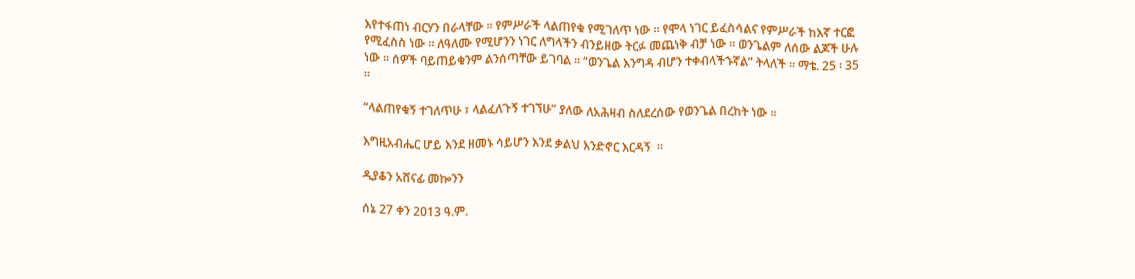እየተፋጠነ ብርሃን በራላቸው ። የምሥራች ላልጠየቁ የሚገለጥ ነው ። የሞላ ነገር ይፈስሳልና የምሥራች ከእኛ ተርፎ የሚፈስስ ነው ። ለዓለሙ የሚሆንን ነገር ለግላችን ብንይዘው ትርፉ መጨነቅ ብቻ ነው ። ወንጌልም ለሰው ልጆች ሁሉ ነው ። ሰዎች ባይጠይቁንም ልንሰጣቸው ይገባል ። “ወንጌል እንግዳ ብሆን ተቀብላችኁኛል” ትላለች ። ማቴ. 25 ፡ 35 ።

“ላልጠየቁኝ ተገለጥሁ ፣ ላልፈለጉኝ ተገኘሁ” ያለው ለአሕዛብ ስለደረሰው የወንጌል በረከት ነው ።

እግዚአብሔር ሆይ እንደ ዘመኑ ሳይሆን እንደ ቃልህ እንድኖር እርዳኝ  ።

ዲያቆን አሸናፊ መኰንን

ሰኔ 27 ቀን 2013 ዓ.ም.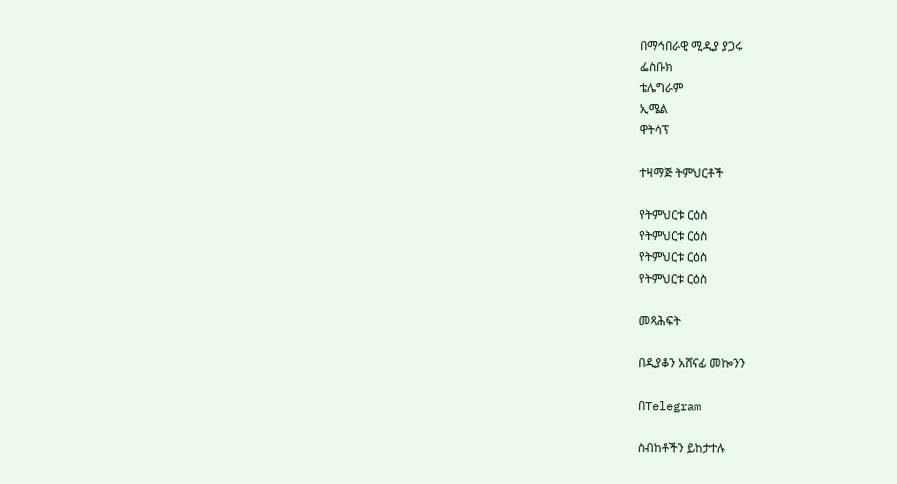በማኅበራዊ ሚዲያ ያጋሩ
ፌስቡክ
ቴሌግራም
ኢሜል
ዋትሳፕ

ተዛማጅ ትምህርቶች

የትምህርቱ ርዕስ
የትምህርቱ ርዕስ
የትምህርቱ ርዕስ
የትምህርቱ ርዕስ

መጻሕፍት

በዲያቆን አሸናፊ መኰንን

በTelegram

ስብከቶችን ይከታተሉ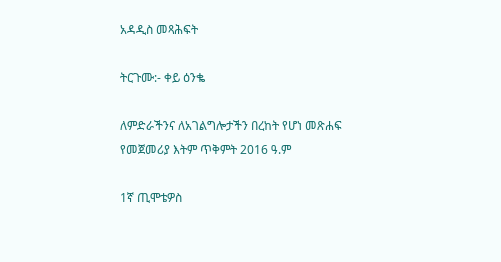አዳዲስ መጻሕፍት

ትርጉሙ:- ቀይ ዕንቈ

ለምድራችንና ለአገልግሎታችን በረከት የሆነ መጽሐፍ
የመጀመሪያ እትም ጥቅምት 2016 ዓ.ም

1ኛ ጢሞቴዎስ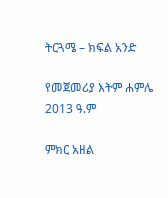ትርጓሜ – ክፍል አንድ

የመጀመሪያ እትም ሐምሌ 2013 ዓ.ም

ምክር አዘል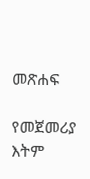መጽሐፍ

የመጀመሪያ እትም